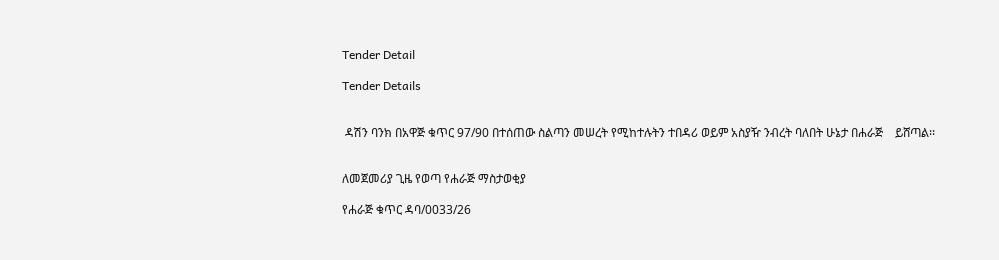Tender Detail

Tender Details


 ዳሽን ባንክ በአዋጅ ቁጥር 97/90 በተሰጠው ስልጣን መሠረት የሚከተሉትን ተበዳሪ ወይም አስያዥ ንብረት ባለበት ሁኔታ በሐራጅ    ይሸጣል፡፡


ለመጀመሪያ ጊዜ የወጣ የሐራጅ ማስታወቂያ

የሐራጅ ቁጥር ዳባ/0033/26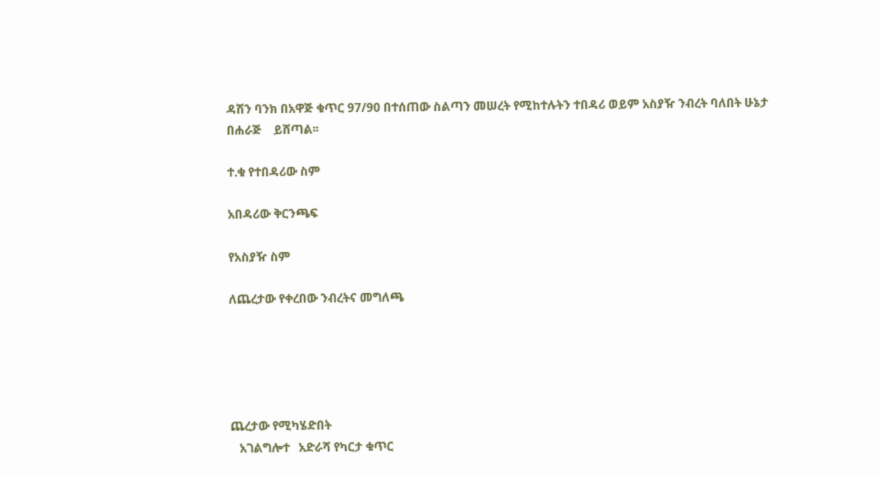ዳሽን ባንክ በአዋጅ ቁጥር 97/90 በተሰጠው ስልጣን መሠረት የሚከተሉትን ተበዳሪ ወይም አስያዥ ንብረት ባለበት ሁኔታ በሐራጅ    ይሸጣል፡፡

ተ.ቁ የተበዳሪው ስም

አበዳሪው ቅርንጫፍ

የአስያዥ ስም

ለጨረታው የቀረበው ንብረትና መግለጫ





ጨረታው የሚካሄድበት
   አገልግሎተ   አድራሻ የካርታ ቁጥር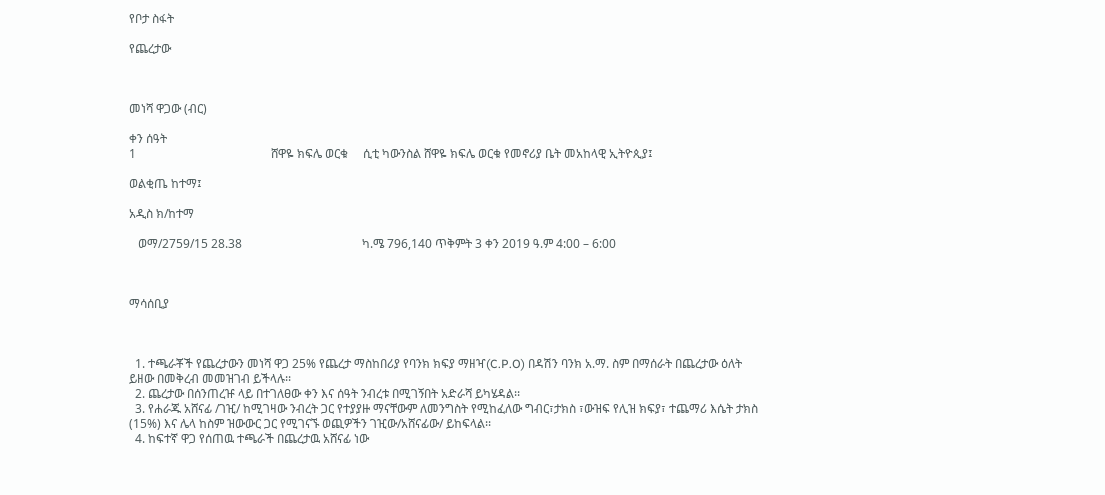የቦታ ስፋት

የጨረታው



መነሻ ዋጋው (ብር)

ቀን ሰዓት
1                                             ሸዋዬ ክፍሌ ወርቁ     ሲቲ ካውንስል ሸዋዬ ክፍሌ ወርቁ የመኖሪያ ቤት መአከላዊ ኢትዮጲያ፤

ወልቂጤ ከተማ፤

አዲስ ክ/ከተማ

   ወማ/2759/15 28.38                                        ካ.ሜ 796,140 ጥቅምት 3 ቀን 2019 ዓ.ም 4:00 – 6:00



ማሳሰቢያ



  1. ተጫራቾች የጨረታውን መነሻ ዋጋ 25% የጨረታ ማስከበሪያ የባንክ ክፍያ ማዘዣ(C.P.O) በዳሽን ባንክ አ.ማ. ስም በማሰራት በጨረታው ዕለት ይዘው በመቅረብ መመዝገብ ይችላሉ፡፡
  2. ጨረታው በሰንጠረዡ ላይ በተገለፀው ቀን እና ሰዓት ንብረቱ በሚገኝበት አድራሻ ይካሄዳል፡፡
  3. የሐራጁ አሸናፊ /ገዢ/ ከሚገዛው ንብረት ጋር የተያያዙ ማናቸውም ለመንግስት የሚከፈለው ግብር፣ታክስ ፣ውዝፍ የሊዝ ክፍያ፣ ተጨማሪ እሴት ታክስ (15%) እና ሌላ ከስም ዝውውር ጋር የሚገናኙ ወጪዎችን ገዢው/አሸናፊው/ ይከፍላል፡፡
  4. ከፍተኛ ዋጋ የሰጠዉ ተጫራች በጨረታዉ አሸናፊ ነው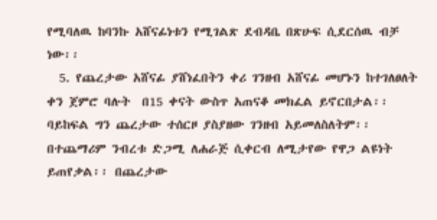የሚባለዉ ከባንኩ አሸናፊነቱን የሚገልጽ ደብዳቤ በጽሁፍ ሲደርሰዉ ብቻ ነው፡፡
  5. የጨረታው አሸናፊ ያሸነፈበትን ቀሪ ገንዘብ አሸናፊ መሆኑን ከተገለፀለት ቀን ጀምሮ ባሉት  በ15 ቀናት ውስጥ አጠናቆ መክፈል ይኖርበታል፡፡ ባይከፍል ግን ጨረታው ተሰርዞ ያስያዘው ገንዘብ አይመለስለትም፡፡ በተጨማሪም ንብረቱ ድጋሚ ለሐራጅ ሲቀርብ ለሚታየው የዋጋ ልዩነት ይጠየቃል፡፡ በጨረታው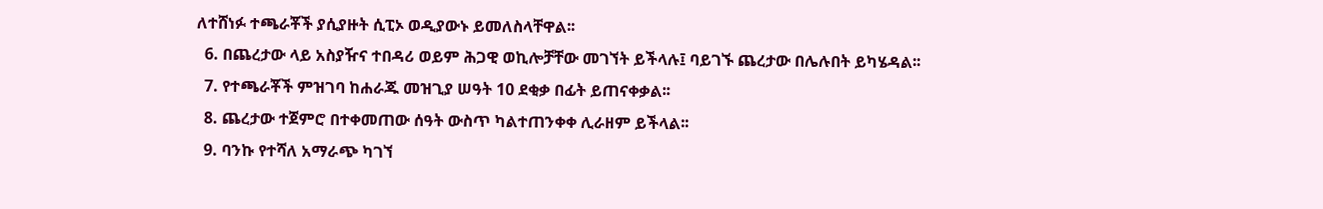ለተሸነፉ ተጫራቾች ያሲያዙት ሲፒኦ ወዲያውኑ ይመለስላቸዋል፡፡
  6. በጨረታው ላይ አስያዥና ተበዳሪ ወይም ሕጋዊ ወኪሎቻቸው መገኘት ይችላሉ፤ ባይገኙ ጨረታው በሌሉበት ይካሄዳል፡፡
  7. የተጫራቾች ምዝገባ ከሐራጁ መዝጊያ ሠዓት 10 ደቂቃ በፊት ይጠናቀቃል፡፡
  8. ጨረታው ተጀምሮ በተቀመጠው ሰዓት ውስጥ ካልተጠንቀቀ ሊራዘም ይችላል፡፡
  9. ባንኩ የተሻለ አማራጭ ካገኘ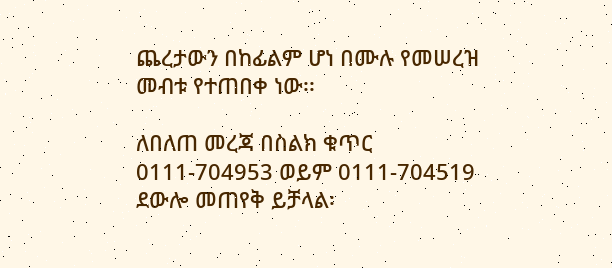ጨረታውን በከፊልም ሆነ በሙሉ የመሠረዝ መብቱ የተጠበቀ ነው፡፡

ለበለጠ መረጃ በስልክ ቁጥር 0111-704953 ወይም 0111-704519 ደውሎ መጠየቅ ይቻላል፡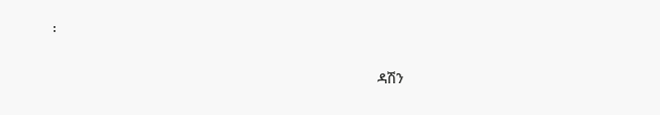፡

                                                                                 ዳሽን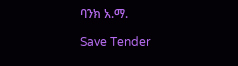ባንክ አ.ማ.

Save Tender